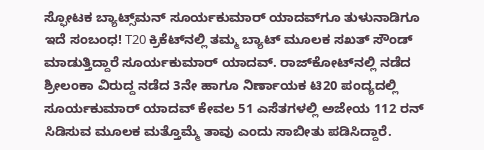ಸ್ಫೋಟಕ ಬ್ಯಾಟ್ಸ್‌ಮನ್ ಸೂರ್ಯಕುಮಾರ್‌ ಯಾದವ್‌ಗೂ ತುಳುನಾಡಿಗೂ ಇದೆ ಸಂಬಂಧ! T20 ಕ್ರಿಕೆಟ್‌ನಲ್ಲಿ ತಮ್ಮ ಬ್ಯಾಟ್‌ ಮೂಲಕ ಸಖತ್‌ ಸೌಂಡ್‌ ಮಾಡುತ್ತಿದ್ದಾರೆ ಸೂರ್ಯಕುಮಾರ್ ಯಾದವ್. ರಾಜ್‌ಕೋಟ್‌ನಲ್ಲಿ ನಡೆದ ಶ್ರೀಲಂಕಾ ವಿರುದ್ದ ನಡೆದ 3ನೇ ಹಾಗೂ ನಿರ್ಣಾಯಕ ಟಿ20 ಪಂದ್ಯದಲ್ಲಿ ಸೂರ್ಯಕುಮಾರ್ ಯಾದವ್ ಕೇವಲ 51 ಎಸೆತಗಳಲ್ಲಿ ಅಜೇಯ 112 ರನ್ ಸಿಡಿಸುವ ಮೂಲಕ ಮತ್ತೊಮ್ಮೆ ತಾವು ಎಂದು ಸಾಬೀತು ಪಡಿಸಿದ್ದಾರೆ.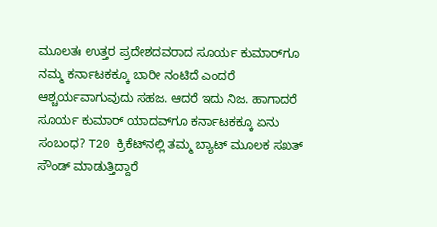ಮೂಲತಃ ಉತ್ತರ ಪ್ರದೇಶದವರಾದ ಸೂರ್ಯ ಕುಮಾರ್‌ಗೂ ನಮ್ಮ ಕರ್ನಾಟಕಕ್ಕೂ ಬಾರೀ ನಂಟಿದೆ ಎಂದರೆ ಆಶ್ಚರ್ಯವಾಗುವುದು ಸಹಜ. ಆದರೆ ಇದು ನಿಜ. ಹಾಗಾದರೆ ಸೂರ್ಯ ಕುಮಾರ್‌ ಯಾದವ್‌ಗೂ ಕರ್ನಾಟಕಕ್ಕೂ ಏನು ಸಂಬಂಧ? T20 ಕ್ರಿಕೆಟ್‌ನಲ್ಲಿ ತಮ್ಮ ಬ್ಯಾಟ್‌ ಮೂಲಕ ಸಖತ್‌ ಸೌಂಡ್‌ ಮಾಡುತ್ತಿದ್ದಾರೆ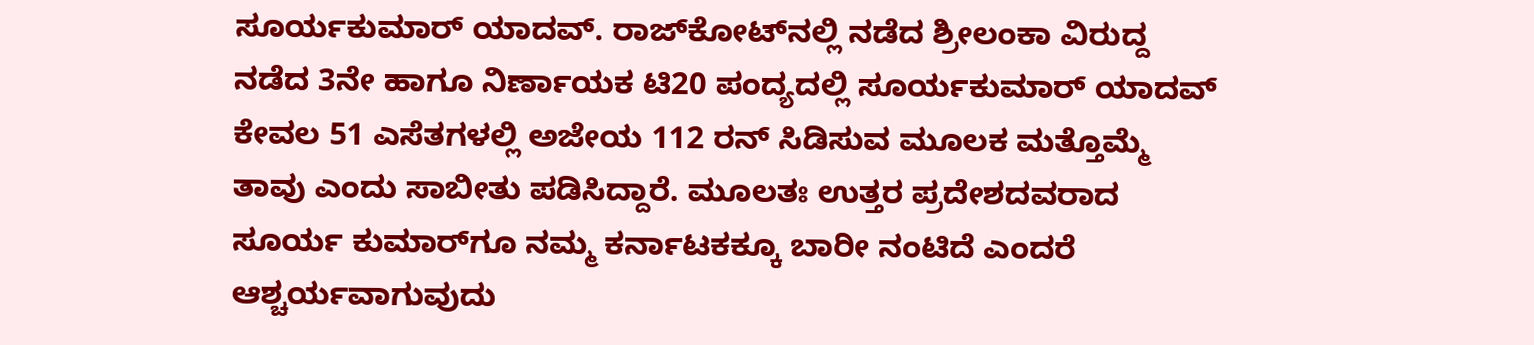ಸೂರ್ಯಕುಮಾರ್ ಯಾದವ್. ರಾಜ್‌ಕೋಟ್‌ನಲ್ಲಿ ನಡೆದ ಶ್ರೀಲಂಕಾ ವಿರುದ್ದ ನಡೆದ 3ನೇ ಹಾಗೂ ನಿರ್ಣಾಯಕ ಟಿ20 ಪಂದ್ಯದಲ್ಲಿ ಸೂರ್ಯಕುಮಾರ್ ಯಾದವ್ ಕೇವಲ 51 ಎಸೆತಗಳಲ್ಲಿ ಅಜೇಯ 112 ರನ್ ಸಿಡಿಸುವ ಮೂಲಕ ಮತ್ತೊಮ್ಮೆ ತಾವು ಎಂದು ಸಾಬೀತು ಪಡಿಸಿದ್ದಾರೆ. ಮೂಲತಃ ಉತ್ತರ ಪ್ರದೇಶದವರಾದ ಸೂರ್ಯ ಕುಮಾರ್‌ಗೂ ನಮ್ಮ ಕರ್ನಾಟಕಕ್ಕೂ ಬಾರೀ ನಂಟಿದೆ ಎಂದರೆ ಆಶ್ಚರ್ಯವಾಗುವುದು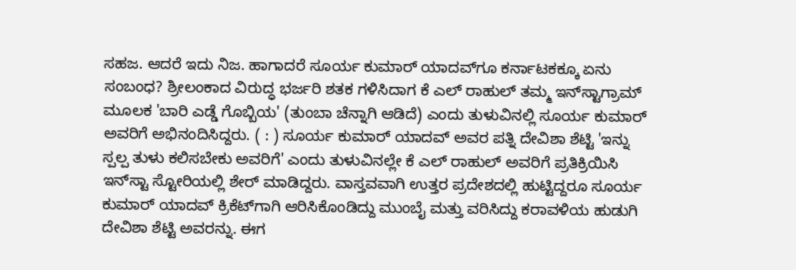ಸಹಜ. ಆದರೆ ಇದು ನಿಜ. ಹಾಗಾದರೆ ಸೂರ್ಯ ಕುಮಾರ್‌ ಯಾದವ್‌ಗೂ ಕರ್ನಾಟಕಕ್ಕೂ ಏನು ಸಂಬಂಧ? ಶ್ರೀಲಂಕಾದ ವಿರುದ್ಧ ಭರ್ಜರಿ ಶತಕ ಗಳಿಸಿದಾಗ ಕೆ ಎಲ್‌ ರಾಹುಲ್‌ ತಮ್ಮ ಇನ್‌ಸ್ಟಾಗ್ರಾಮ್‌ ಮೂಲಕ 'ಬಾರಿ ಎಡ್ಡೆ ಗೊಬ್ಬಿಯ' (ತುಂಬಾ ಚೆನ್ನಾಗಿ ಆಡಿದೆ) ಎಂದು ತುಳುವಿನಲ್ಲಿ ಸೂರ್ಯ ಕುಮಾರ್‌ ಅವರಿಗೆ ಅಭಿನಂದಿಸಿದ್ದರು. ( : ) ಸೂರ್ಯ ಕುಮಾರ್‌ ಯಾದವ್‌ ಅವರ ಪತ್ನಿ ದೇವಿಶಾ ಶೆಟ್ಟಿ 'ಇನ್ನು ಸ್ಪಲ್ಪ ತುಳು ಕಲಿಸಬೇಕು ಅವರಿಗೆ' ಎಂದು ತುಳುವಿನಲ್ಲೇ ಕೆ ಎಲ್‌ ರಾಹುಲ್‌ ಅವರಿಗೆ ಪ್ರತಿಕ್ರಿಯಿಸಿ ಇನ್‌ಸ್ಟಾ ಸ್ಟೋರಿಯಲ್ಲಿ ಶೇರ್‌ ಮಾಡಿದ್ದರು. ವಾಸ್ತವವಾಗಿ ಉತ್ತರ ಪ್ರದೇಶದಲ್ಲಿ ಹುಟ್ಟಿದ್ದರೂ ಸೂರ್ಯ ಕುಮಾರ್‌ ಯಾದವ್‌ ಕ್ರಿಕೆಟ್‌ಗಾಗಿ ಆರಿಸಿಕೊಂಡಿದ್ದು ಮುಂಬೈ ಮತ್ತು ವರಿಸಿದ್ದು ಕರಾವಳಿಯ ಹುಡುಗಿ ದೇವಿಶಾ ಶೆಟ್ಟಿ ಅವರನ್ನು. ಈಗ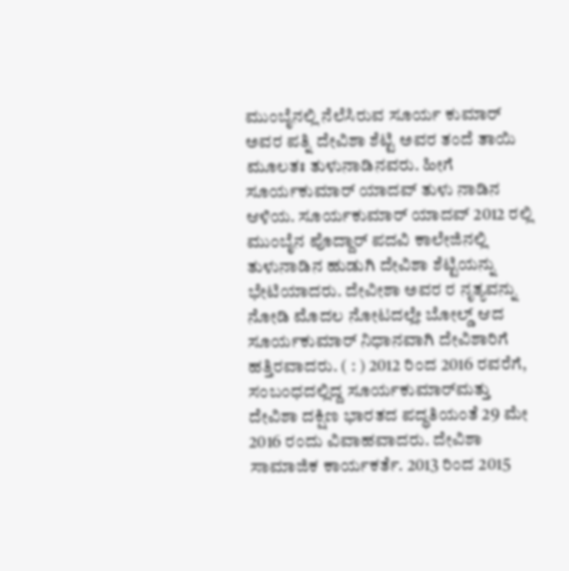ಮುಂಬೈನಲ್ಲಿ ನೆಲೆಸಿರುವ ಸೂರ್ಯ ಕುಮಾರ್‌ ಅವರ ಪತ್ನಿ ದೇವಿಶಾ ಶೆಟ್ಟಿ ಅವರ ತಂದೆ ತಾಯಿ ಮೂಲತಃ ತುಳುನಾಡಿನವರು. ಹೀಗೆ ಸೂರ್ಯಕುಮಾರ್‌ ಯಾದವ್‌ ತುಳು ನಾಡಿನ ಆಳಿಯ. ಸೂರ್ಯಕುಮಾರ್ ಯಾದವ್ 2012 ರಲ್ಲಿ ಮುಂಬೈನ ಪೊದ್ದಾರ್ ಪದವಿ ಕಾಲೇಜಿನಲ್ಲಿ ತುಳುನಾಡಿನ ಹುಡುಗಿ ದೇವಿಶಾ ಶೆಟ್ಟಿಯನ್ನು ಭೇಟಿಯಾದರು. ದೇವೀಶಾ ಅವರ ರ ನೃತ್ಯವನ್ನು ನೋಡಿ ಮೊದಲ ನೋಟದಲ್ಲೇ ಬೋಲ್ಡ್‌ ಆದ ಸೂರ್ಯಕುಮಾರ್‌ ನಿಧಾನವಾಗಿ ದೇವಿಶಾರಿಗೆ ಹತ್ತಿರವಾದರು. ( : ) 2012 ರಿಂದ 2016 ರವರೆಗೆ, ಸಂಬಂಧದಲ್ಲಿದ್ದ ಸೂರ್ಯಕುಮಾರ್‌ಮತ್ತು ದೇವಿಶಾ ದಕ್ಷಿಣ ಭಾರತದ ಪದ್ಧತಿಯಂತೆ 29 ಮೇ 2016 ರಂದು ವಿವಾಹವಾದರು. ದೇವಿಶಾ ಸಾಮಾಜಿಕ ಕಾರ್ಯಕರ್ತೆ. 2013 ರಿಂದ 2015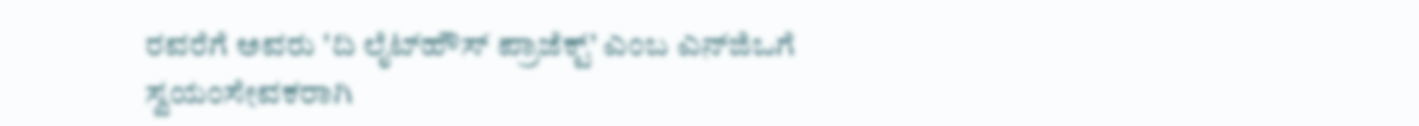ರವರೆಗೆ ಅವರು 'ದಿ ಲೈಟ್‌ಹೌಸ್ ಪ್ರಾಜೆಕ್ಟ್' ಎಂಬ ಎನ್‌ಜಿಒಗೆ ಸ್ವಯಂಸೇವಕರಾಗಿ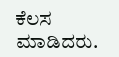ಕೆಲಸ ಮಾಡಿದರು.